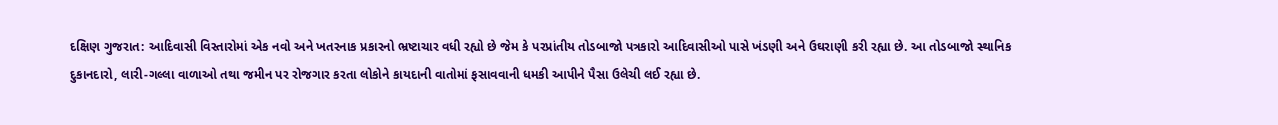દક્ષિણ ગુજરાત: આદિવાસી વિસ્તારોમાં એક નવો અને ખતરનાક પ્રકારનો ભ્રષ્ટાચાર વધી રહ્યો છે જેમ કે પરપ્રાંતીય તોડબાજો પત્રકારો આદિવાસીઓ પાસે ખંડણી અને ઉઘરાણી કરી રહ્યા છે. આ તોડબાજો સ્થાનિક દુકાનદારો, લારી-ગલ્લા વાળાઓ તથા જમીન પર રોજગાર કરતા લોકોને કાયદાની વાતોમાં ફસાવવાની ધમકી આપીને પૈસા ઉલેચી લઈ રહ્યા છે.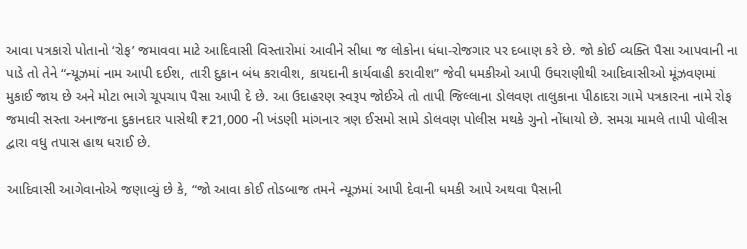આવા પત્રકારો પોતાનો ‘રોફ’ જમાવવા માટે આદિવાસી વિસ્તારોમાં આવીને સીધા જ લોકોના ધંધા-રોજગાર પર દબાણ કરે છે. જો કોઈ વ્યક્તિ પૈસા આપવાની ના પાડે તો તેને “ન્યૂઝમાં નામ આપી દઈશ, તારી દુકાન બંધ કરાવીશ, કાયદાની કાર્યવાહી કરાવીશ” જેવી ધમકીઓ આપી ઉઘરાણીથી આદિવાસીઓ મૂંઝવણમાં મુકાઈ જાય છે અને મોટા ભાગે ચૂપચાપ પૈસા આપી દે છે. આ ઉદાહરણ સ્વરૂપ જોઈએ તો તાપી જિલ્લાના ડોલવણ તાલુકાના પીઠાદરા ગામે પત્રકારના નામે રોફ જમાવી સસ્તા અનાજના દુકાનદાર પાસેથી ₹21,000 ની ખંડણી માંગનાર ત્રણ ઈસમો સામે ડોલવણ પોલીસ મથકે ગુનો નોંધાયો છે. સમગ્ર મામલે તાપી પોલીસ દ્વારા વધુ તપાસ હાથ ધરાઈ છે.

આદિવાસી આગેવાનોએ જણાવ્યું છે કે, “જો આવા કોઈ તોડબાજ તમને ન્યૂઝમાં આપી દેવાની ધમકી આપે અથવા પૈસાની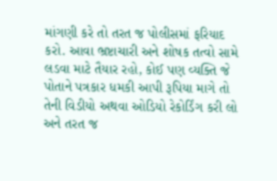માંગણી કરે તો તરત જ પોલીસમાં ફરિયાદ કરો. આવા ભ્રષ્ટાચારી અને શોષક તત્વો સામે લડવા માટે તૈયાર રહો, કોઈ પણ વ્યક્તિ જે પોતાને પત્રકાર ધમકી આપી રૂપિયા માગે તો તેની વિડીયો અથવા ઓડિયો રેકોર્ડિંગ કરી લો અને તરત જ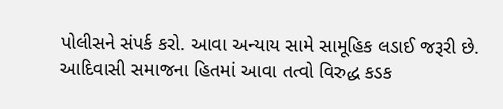પોલીસને સંપર્ક કરો. આવા અન્યાય સામે સામૂહિક લડાઈ જરૂરી છે. આદિવાસી સમાજના હિતમાં આવા તત્વો વિરુદ્ધ કડક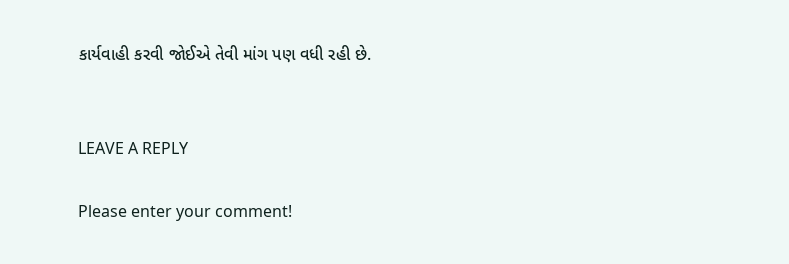કાર્યવાહી કરવી જોઈએ તેવી માંગ પણ વધી રહી છે.


LEAVE A REPLY

Please enter your comment!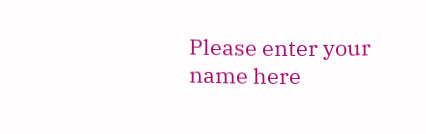Please enter your name here